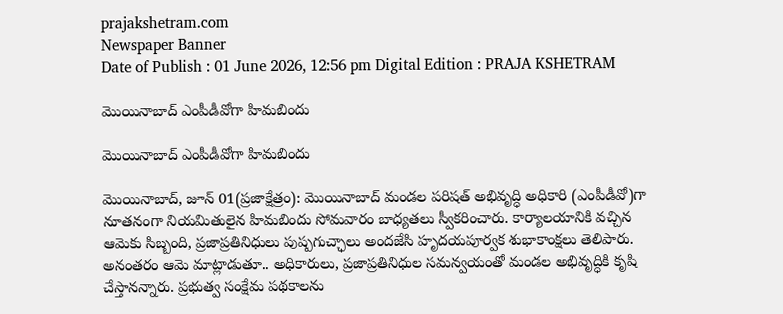prajakshetram.com
Newspaper Banner
Date of Publish : 01 June 2026, 12:56 pm Digital Edition : PRAJA KSHETRAM

మొయినాబాద్‌ ఎంపీడీవోగా హిమబిందు

మొయినాబాద్‌ ఎంపీడీవోగా హిమబిందు

మొయినాబాద్‌, జూన్ 01(ప్రజాక్షేత్రం): మొయినాబాద్‌ మండల పరిషత్‌ అభివృద్ధి అధికారి (ఎంపీడీవో)గా నూతనంగా నియమితులైన హిమబిందు సోమవారం బాధ్యతలు స్వీకరించారు. కార్యాలయానికి వచ్చిన ఆమెకు సిబ్బంది, ప్రజాప్రతినిధులు పుష్పగుచ్ఛాలు అందజేసి హృదయపూర్వక శుభాకాంక్షలు తెలిపారు. అనంతరం ఆమె మాట్లాడుతూ.. అధికారులు, ప్రజాప్రతినిధుల సమన్వయంతో మండల అభివృద్ధికి కృషి చేస్తానన్నారు. ప్రభుత్వ సంక్షేమ పథకాలను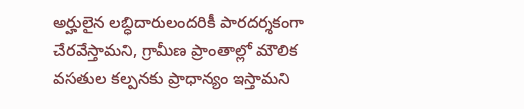అర్హులైన లబ్ధిదారులందరికీ పారదర్శకంగా చేరవేస్తామని, గ్రామీణ ప్రాంతాల్లో మౌలిక వసతుల కల్పనకు ప్రాధాన్యం ఇస్తామని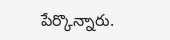పేర్కొన్నారు.